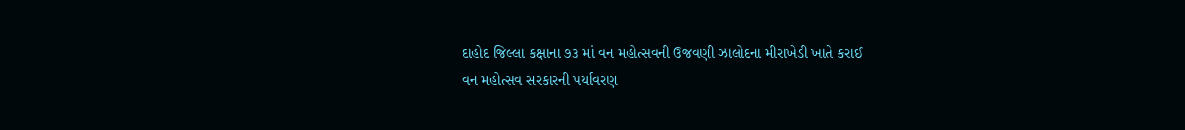દાહોદ જિલ્લા કક્ષાના ૭૩ માં વન મહોત્સવની ઉજવણી ઝાલોદના મીરાખેડી ખાતે કરાઈ
વન મહોત્સવ સરકારની પર્યાવરણ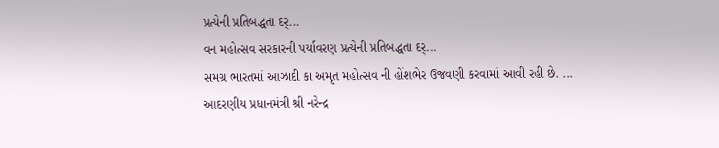પ્રત્યેની પ્રતિબદ્ધતા દર્...
વન મહોત્સવ સરકારની પર્યાવરણ પ્રત્યેની પ્રતિબદ્ધતા દર્...
સમગ્ર ભારતમાં આઝાદી કા અમૃત મહોત્સવ ની હોંશભેર ઉજવણી કરવામાં આવી રહી છે. ...
આદરણીય પ્રધાનમંત્રી શ્રી નરેન્દ્ર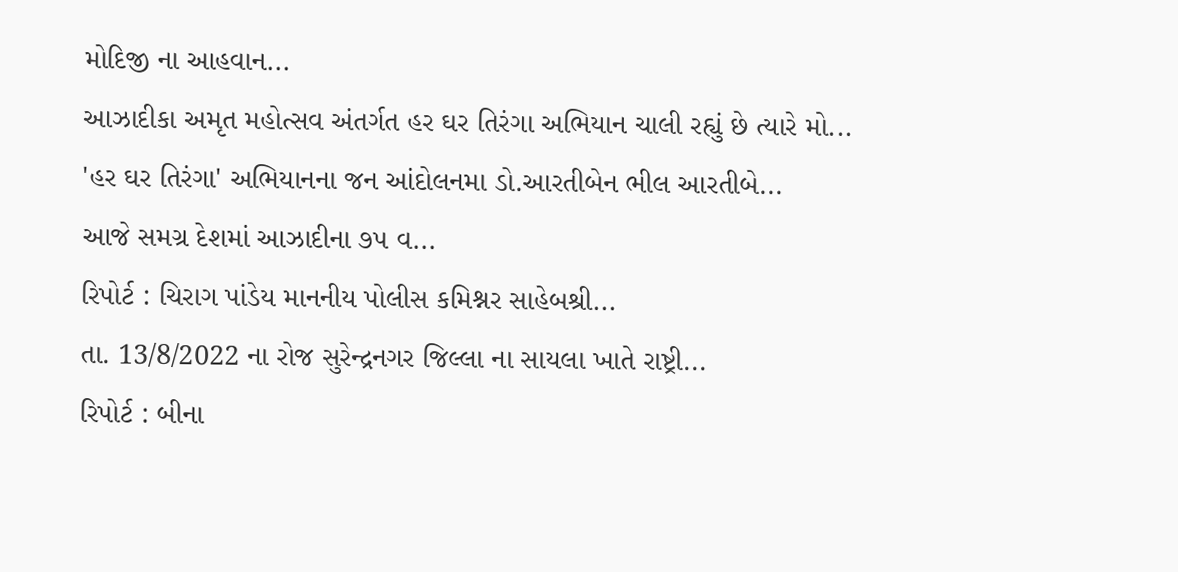મોદિજી ના આહવાન...
આઝાદીકા અમૃત મહોત્સવ અંતર્ગત હર ઘર તિરંગા અભિયાન ચાલી રહ્યું છે ત્યારે મો...
'હર ઘર તિરંગા' અભિયાનના જન આંદોલનમા ડો.આરતીબેન ભીલ આરતીબે...
આજે સમગ્ર દેશમાં આઝાદીના ૭૫ વ...
રિપોર્ટ : ચિરાગ પાંડેય માનનીય પોલીસ કમિશ્નર સાહેબશ્રી...
તા. 13/8/2022 ના રોજ સુરેન્દ્રનગર જિલ્લા ના સાયલા ખાતે રાષ્ટ્રી...
રિપોર્ટ : બીના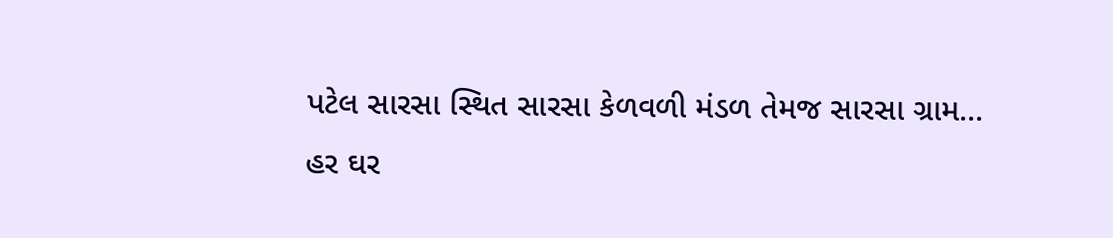પટેલ સારસા સ્થિત સારસા કેળવળી મંડળ તેમજ સારસા ગ્રામ...
હર ઘર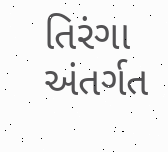તિરંગા અંતર્ગત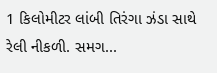1 કિલોમીટર લાંબી તિરંગા ઝંડા સાથે રેલી નીકળી. સમગ...